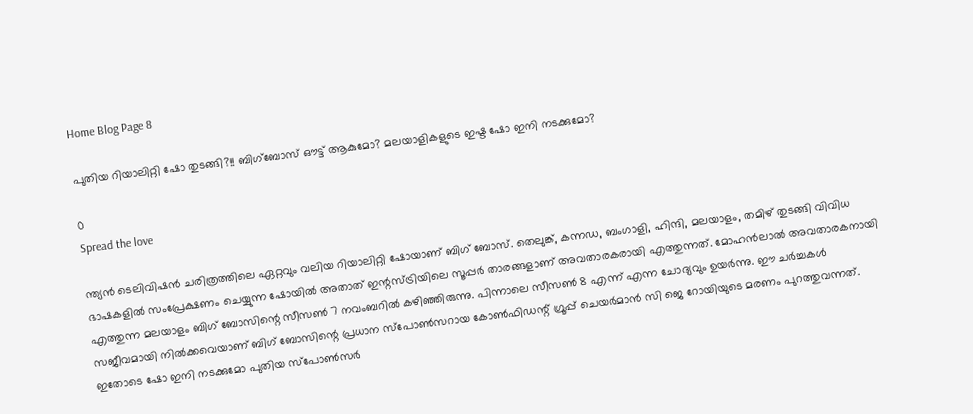Home Blog Page 8

പുതിയ റിയാലിറ്റി ഷോ തുടങ്ങി?!! ബിഗ്‌ബോസ് ഔട്ട് ആകുമോ? മലയാളികളുടെ ഇഷ്ട ഷോ ഇനി നടക്കുമോ?

0
Spread the love

ന്ത്യൻ ടെലിവിഷൻ ചരിത്രത്തിലെ ഏറ്റവും വലിയ റിയാലിറ്റി ഷോയാണ് ബിഗ് ബോസ്. തെലുങ്ക്, കന്നഡ, ബംഗാളി, ഹിന്ദി, മലയാളം, തമിഴ് തുടങ്ങി വിവിധ ഭാഷകളിൽ സംപ്രേക്ഷണം ചെയ്യുന്ന ഷോയിൽ അതാത് ഇന്റസ്ട്രിയിലെ സൂപ്പർ താരങ്ങളാണ് അവതാരകരായി എത്തുന്നത്. മോഹൻലാൽ അവതാരകനായി എത്തുന്ന മലയാളം ബിഗ് ബോസിന്റെ സീസൺ 7 നവംബറിൽ കഴിഞ്ഞിരുന്നു. പിന്നാലെ സീസൺ 8 എന്ന് എന്ന ചോദ്യവും ഉയർന്നു. ഈ ചർച്ചകൾ സജീവമായി നിൽക്കവെയാണ് ബിഗ് ബോസിന്റെ പ്രധാന സ്പോൺസറായ കോൺഫിഡന്റ് ഗ്രൂപ്പ് ചെയർമാൻ സി ജെ റോയിയുടെ മരണം പുറത്തുവന്നത്. ഇതോടെ ഷോ ഇനി നടക്കുമോ പുതിയ സ്പോൺസർ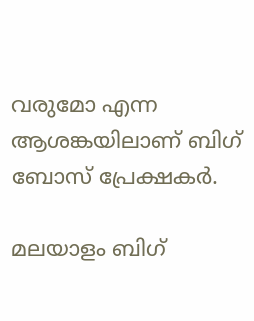വരുമോ എന്ന ആശങ്കയിലാണ് ബിഗ് ബോസ് പ്രേക്ഷകർ.

മലയാളം ബിഗ്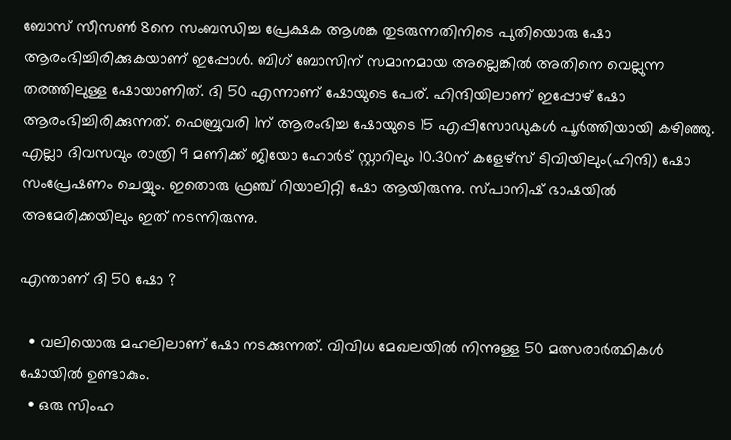ബോസ് സീസൺ 8നെ സംബന്ധിച്ച പ്രേക്ഷക ആശങ്ക തുടരുന്നതിനിടെ പുതിയൊരു ഷോ ആരംഭിച്ചിരിക്കുകയാണ് ഇപ്പോൾ. ബിഗ് ബോസിന് സമാനമായ അല്ലെങ്കിൽ അതിനെ വെല്ലുന്ന തരത്തിലുള്ള ഷോയാണിത്. ദി 50 എന്നാണ് ഷോയുടെ പേര്. ഹിന്ദിയിലാണ് ഇപ്പോഴ്‍ ഷോ ആരംഭിച്ചിരിക്കുന്നത്. ഫെബ്രുവരി 1ന് ആരംഭിച്ച ഷോയുടെ 15 എപ്പിസോഡുകൾ പൂർത്തിയായി കഴിഞ്ഞു. എല്ലാ ദിവസവും രാത്രി 9 മണിക്ക് ജിയോ ഹോർട് സ്റ്റാറിലും 10.30ന് കളേഴ്സ് ടിവിയിലും(ഹിന്ദി) ഷോ സംപ്രേഷണം ചെയ്യും. ഇതൊരു ഫ്രഞ്ച് റിയാലിറ്റി ഷോ ആയിരുന്നു. സ്പാനിഷ് ഭാഷയിൽ അമേരിക്കയിലും ഇത് നടന്നിരുന്നു.

എന്താണ് ദി 50 ഷോ ?

  • വലിയൊരു മഹലിലാണ് ഷോ നടക്കുന്നത്. വിവിധ മേഖലയില്‍ നിന്നുള്ള 50 മത്സരാർത്ഥികൾ ഷോയിൽ ഉണ്ടാകും.
  • ഒരു സിംഹ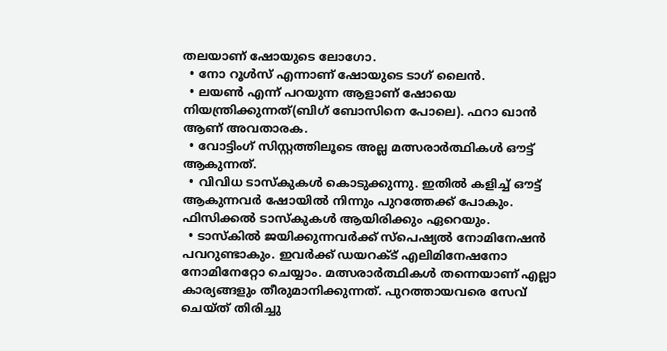തലയാണ് ഷോയുടെ ലോഗോ.
  • നോ റൂൾസ് എന്നാണ് ഷോയുടെ ടാഗ് ലൈൻ.
  • ലയൺ എന്ന് പറയുന്ന ആളാണ് ഷോയെ നിയന്ത്രിക്കുന്നത്(ബിഗ് ബോസിനെ പോലെ). ഫറാ ഖാൻ ആണ് അവതാരക.
  • വോട്ടിംഗ് സിസ്റ്റത്തിലൂടെ അല്ല മത്സരാർത്ഥികൾ ഔട്ട് ആകുന്നത്.
  • വിവിധ ടാസ്കുകൾ കൊടുക്കുന്നു. ഇതിൽ കളിച്ച് ഔട്ട് ആകുന്നവർ ഷോയിൽ നിന്നും പുറത്തേക്ക് പോകും. ഫിസിക്കൽ ടാസ്കുകൾ ആയിരിക്കും ഏറെയും.
  • ടാസ്കിൽ ജയിക്കുന്നവർക്ക് സ്പെഷ്യൽ നോമിനേഷൻ പവറുണ്ടാകും. ഇവർക്ക് ഡയറക്ട് എലിമിനേഷനോ നോമിനേറ്റോ ചെയ്യാം. മത്സരാർത്ഥികൾ തന്നെയാണ് എല്ലാ കാര്യങ്ങളും തീരുമാനിക്കുന്നത്. പുറത്തായവരെ സേവ് ചെയ്ത് തിരിച്ചു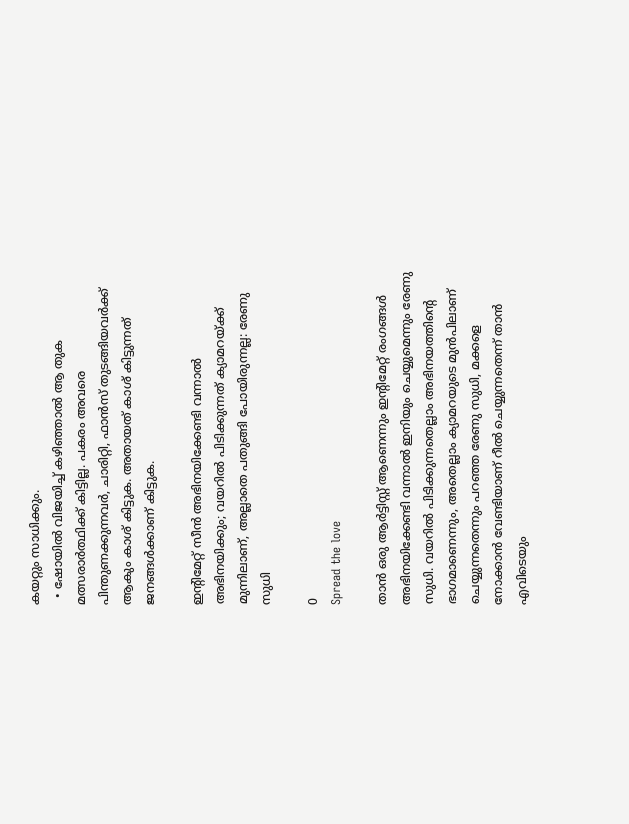കയറ്റും സാധിക്കും.
  • ഷോയിൽ വിജയിച്ച് കഴിഞ്ഞാൽ ആ തുക മത്സരാർത്ഥിക്ക് കിട്ടില്ല. പകരം അവരെ പിന്തുണക്കുന്നവർ, ചാരിറ്റി, ഫാൻസ് തുടങ്ങിയവർക്ക് ആകും കാശ് കിട്ടുക. അതായത് കാശ് കിട്ടുന്നത് ജനങ്ങൾക്കാണ് കിട്ടുക.

ഇന്റിമേറ്റ് സീൻ അഭിനയിക്കേണ്ടി വന്നാൽ അഭിനയിക്കും; വയറിൽ പിടിക്കുന്നത് ക്യാമറയ്ക്ക് മുന്നിലാണ്, അല്ലാതെ പതുങ്ങി പോയിരുന്നല്ല: രേണു സുധി

0
Spread the love

താൻ ഒരു ആർട്ടിസ്റ്റ് ആണെന്നും ഇന്റിമേറ്റ് രംഗങ്ങൾ അഭിനയിക്കേണ്ടി വന്നാൽ ഇനിയും ചെയ്യുമെന്നും രേണു സുധി. വയറിൽ പിടിക്കുന്നതെല്ലാം അഭിനയത്തിന്റെ ഭാഗമാണെന്നും, അതെല്ലാം ക്യാമറയുടെ മുൻപിലാണ് ചെയ്യുന്നതെന്നും പറഞ്ഞ രേണു സുധി, മക്കളെ നോക്കാൻ വേണ്ടിയാണ് റീൽ ചെയ്യുന്നതെന്ന് താൻ എവിടെയും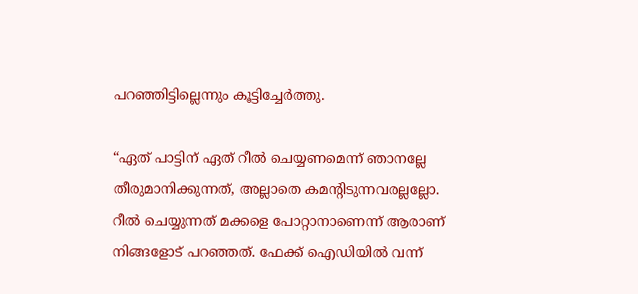പറഞ്ഞിട്ടില്ലെന്നും കൂട്ടിച്ചേർത്തു.

“ഏത് പാട്ടിന് ഏത് റീൽ ചെയ്യണമെന്ന് ‍ഞാനല്ലേ തീരുമാനിക്കുന്നത്, അല്ലാതെ കമന്റിടുന്നവരല്ലല്ലോ. റീൽ ചെയ്യുന്നത് മക്കളെ പോറ്റാനാണെന്ന് ആരാണ് നിങ്ങളോട് പറ‍ഞ്ഞത്. ഫേക്ക് ഐഡിയിൽ വന്ന്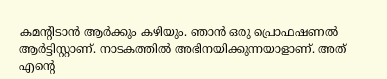കമന്റിടാൻ ആർക്കും കഴിയും. ഞാൻ ഒരു പ്രൊഫഷണൽ ആർട്ടിസ്റ്റാണ്. നാടകത്തിൽ അഭിനയിക്കുന്നയാളാണ്. അത് എന്റെ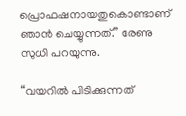പ്രൊഫഷനായതുകൊണ്ടാണ് ഞാൻ ചെയ്യുന്നത്.” രേണു സുധി പറയുന്നു.

“വയറിൽ പിടിക്കുന്നത്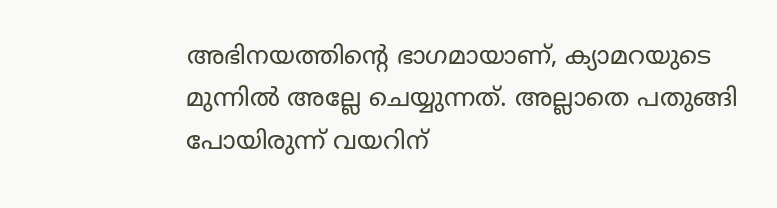അഭിനയത്തിന്റെ ഭാഗമായാണ്, ക്യാമറയുടെ മുന്നിൽ അല്ലേ ചെയ്യുന്നത്. അല്ലാതെ പതുങ്ങി പോയിരുന്ന് വയറിന്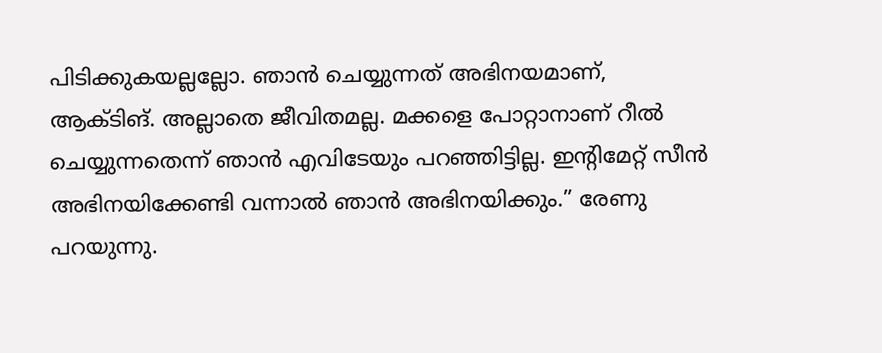പിടിക്കുകയല്ലല്ലോ. ഞാൻ ചെയ്യുന്നത് അഭിനയമാണ്, ആക്ടിങ്. അല്ലാതെ ജീവിതമല്ല. മക്കളെ പോറ്റാനാണ് റീൽ ചെയ്യുന്നതെന്ന് ‍ഞാൻ എവിടേയും പറഞ്ഞിട്ടില്ല. ഇന്റിമേറ്റ് സീൻ അഭിനയിക്കേണ്ടി വന്നാൽ ഞാൻ അഭിനയിക്കും.” രേണു പറയുന്നു.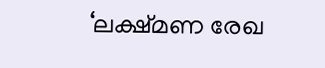‘ലക്ഷ്മണ രേഖ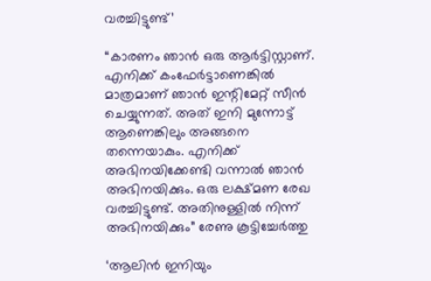വരച്ചിട്ടുണ്ട്’

“കാരണം ഞാൻ ഒരു ആർട്ടിസ്റ്റാണ്. എനിക്ക് കംഫേർട്ടാണെങ്കിൽ മാത്രമാണ് ഞാൻ ഇന്റിമേറ്റ് സീൻ ചെയ്യുന്നത‍്. അത് ഇനി മുന്നോട്ട് ആണെങ്കിലും അങ്ങനെ തന്നെയാകും. എനിക്ക് അഭിനയിക്കേണ്ടി വന്നാൽ ഞാൻ അഭിനയിക്കും. ഒരു ലക്ഷ്മണ രേഖ വരച്ചിട്ടുണ്ട്. അതിനുള്ളിൽ നിന്ന് അഭിനയിക്കും” രേണു കൂട്ടിച്ചേർത്തു

‘ആലിൻ ഇനിയും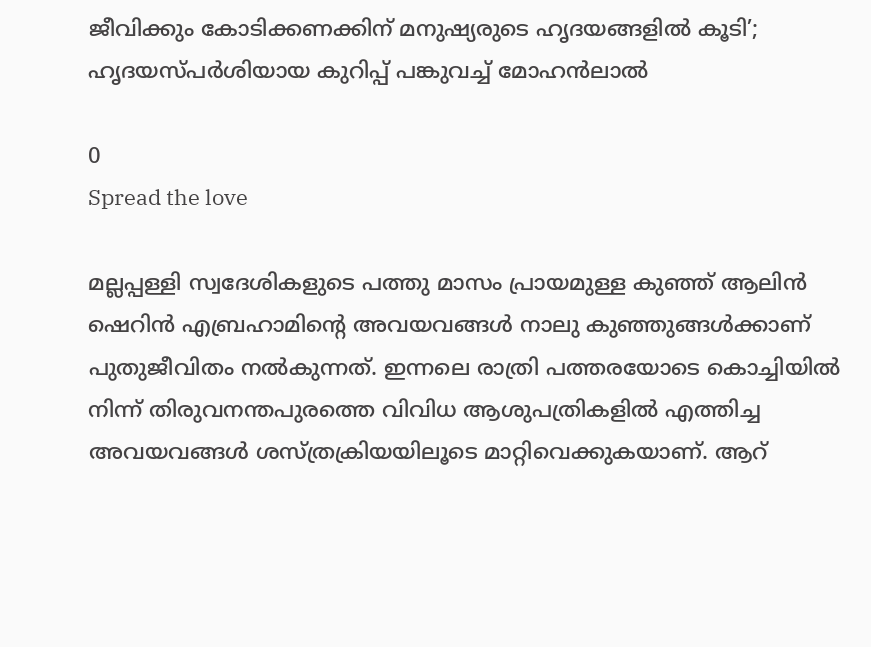ജീവിക്കും കോടിക്കണക്കിന് മനുഷ്യരുടെ ഹൃദയങ്ങളിൽ കൂടി’; ഹൃദയസ്പർശിയായ കുറിപ്പ് പങ്കുവച്ച് മോഹൻലാൽ

0
Spread the love

മല്ലപ്പള്ളി സ്വദേശികളുടെ പത്തു മാസം പ്രായമുള്ള കുഞ്ഞ് ആലിൻ ഷെറിൻ എബ്രഹാമിന്റെ അവയവങ്ങൾ നാലു കുഞ്ഞുങ്ങൾക്കാണ് പുതുജീവിതം നൽകുന്നത്. ഇന്നലെ രാത്രി പത്തരയോടെ കൊച്ചിയിൽ നിന്ന് തിരുവനന്തപുരത്തെ വിവിധ ആശുപത്രികളിൽ എത്തിച്ച അവയവങ്ങൾ ശസ്ത്രക്രിയയിലൂടെ മാറ്റിവെക്കുകയാണ്. ആറ്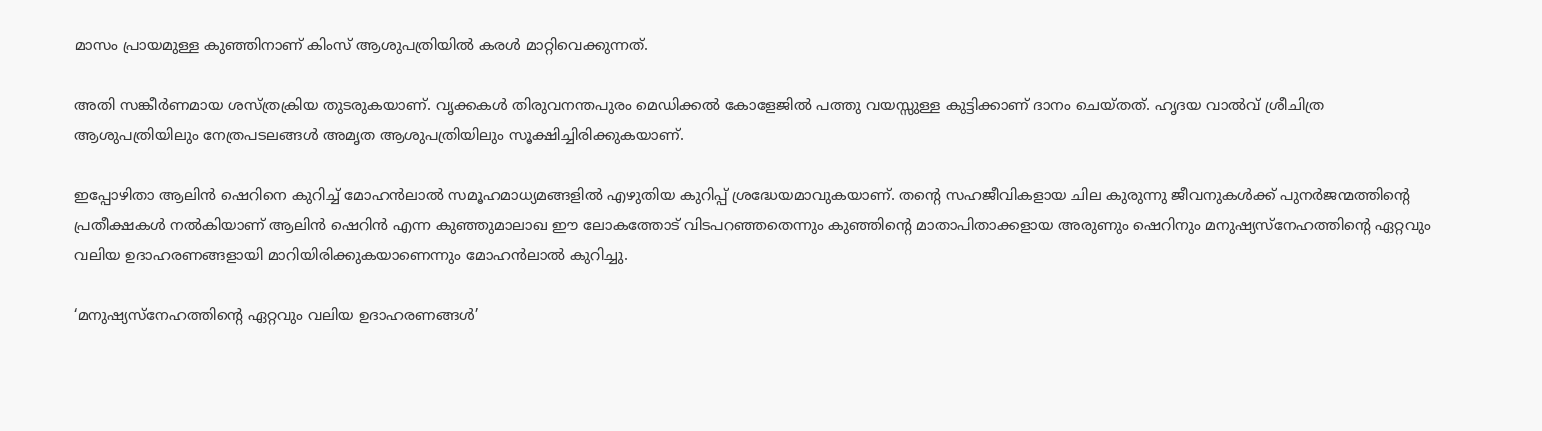മാസം പ്രായമുള്ള കുഞ്ഞിനാണ് കിംസ് ആശുപത്രിയിൽ കരൾ മാറ്റിവെക്കുന്നത്.

അതി സങ്കീർണമായ ശസ്ത്രക്രിയ തുടരുകയാണ്. വൃക്കകൾ തിരുവനന്തപുരം മെഡിക്കൽ കോളേജിൽ പത്തു വയസ്സുള്ള കുട്ടിക്കാണ് ദാനം ചെയ്തത്. ഹൃദയ വാൽവ് ശ്രീചിത്ര ആശുപത്രിയിലും നേത്രപടലങ്ങൾ അമൃത ആശുപത്രിയിലും സൂക്ഷിച്ചിരിക്കുകയാണ്.

ഇപ്പോഴിതാ ആലിൻ ഷെറിനെ കുറിച്ച് മോഹൻലാൽ സമൂഹമാധ്യമങ്ങളിൽ എഴുതിയ കുറിപ്പ് ശ്രദ്ധേയമാവുകയാണ്. തന്റെ സഹജീവികളായ ചില കുരുന്നു ജീവനുകൾക്ക് പുനർജന്മത്തിന്റെ പ്രതീക്ഷകൾ നൽകിയാണ് ആലിൻ ഷെറിൻ എന്ന കുഞ്ഞുമാലാഖ ഈ ലോകത്തോട് വിടപറഞ്ഞതെന്നും കുഞ്ഞിന്റെ മാതാപിതാക്കളായ അരുണും ഷെറിനും മനുഷ്യസ്നേഹത്തിന്റെ ഏറ്റവും വലിയ ഉദാഹരണങ്ങളായി മാറിയിരിക്കുകയാണെന്നും മോഹൻലാൽ കുറിച്ചു.

‘മനുഷ്യസ്നേഹത്തിന്റെ ഏറ്റവും വലിയ ഉദാഹരണങ്ങൾ’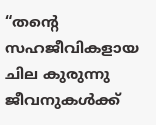“തന്റെ സഹജീവികളായ ചില കുരുന്നു ജീവനുകൾക്ക്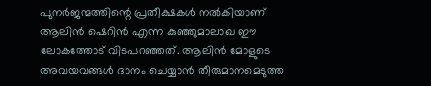പുനർജന്മത്തിന്റെ പ്രതീക്ഷകൾ നൽകിയാണ് ആലിൻ ഷെറിൻ എന്ന കുഞ്ഞുമാലാഖ ഈ ലോകത്തോട് വിടപറഞ്ഞത്. ആലിൻ മോളുടെ അവയവങ്ങൾ ദാനം ചെയ്യാൻ തീരുമാനമെടുത്ത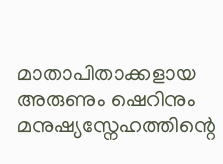മാതാപിതാക്കളായ അരുണും ഷെറിനും മനുഷ്യസ്നേഹത്തിന്റെ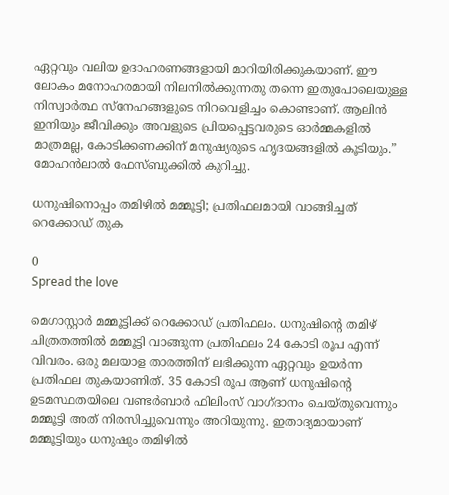ഏറ്റവും വലിയ ഉദാഹരണങ്ങളായി മാറിയിരിക്കുകയാണ്. ഈ ലോകം മനോഹരമായി നിലനിൽക്കുന്നതു തന്നെ ഇതുപോലെയുള്ള നിസ്വാർത്ഥ സ്നേഹങ്ങളുടെ നിറവെളിച്ചം കൊണ്ടാണ്. ആലിൻ ഇനിയും ജീവിക്കും അവളുടെ പ്രിയപ്പെട്ടവരുടെ ഓർമ്മകളിൽ മാത്രമല്ല, കോടിക്കണക്കിന് മനുഷ്യരുടെ ഹൃദയങ്ങളിൽ കൂടിയും.” മോഹൻലാൽ ഫേസ്‌ബുക്കിൽ കുറിച്ചു.

ധനുഷിനൊപ്പം തമിഴിൽ മമ്മൂട്ടി; പ്രതിഫലമായി വാങ്ങിച്ചത് റെക്കോഡ് തുക

0
Spread the love

മെഗാസ്റ്റാർ മമ്മൂട്ടിക്ക് റെക്കോഡ് പ്രതിഫലം. ധനുഷിന്റെ തമിഴ് ചിത്രതത്തിൽ മമ്മൂട്ടി വാങ്ങുന്ന പ്രതിഫലം 24 കോടി രൂപ എന്ന് വിവരം. ഒരു മലയാള താരത്തിന് ലഭിക്കുന്ന ഏറ്റവും ഉയർന്ന പ്രതിഫല തുകയാണിത്. 35 കോടി രൂപ ആണ് ധനുഷിന്റെ ഉടമസ്ഥതയിലെ വണ്ടർബാർ ഫിലിംസ് വാഗ്ദാനം ചെയ്തുവെന്നും മമ്മൂട്ടി അത് നിരസിച്ചുവെന്നും അറിയുന്നു. ഇതാദ്യമായാണ് മമ്മൂട്ടിയും ധനുഷും തമിഴിൽ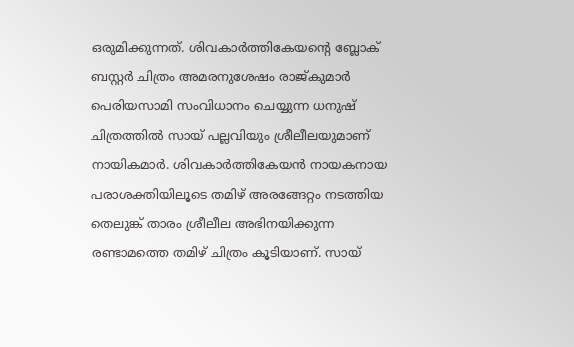ഒരുമിക്കുന്നത്. ശിവകാർത്തികേയന്റെ ബ്ലോക് ബസ്റ്റർ ചിത്രം അമരനുശേഷം രാജ്കുമാർ പെരിയസാമി സംവിധാനം ചെയ്യുന്ന ധനുഷ് ചിത്രത്തിൽ സായ് പല്ലവിയും ശ്രീലീലയുമാണ് നായികമാർ. ശിവകാർത്തികേയൻ നായകനായ പരാശക്തിയിലൂടെ തമിഴ് അരങ്ങേറ്റം നടത്തിയ തെലുങ്ക് താരം ശ്രീലീല അഭിനയിക്കുന്ന രണ്ടാമത്തെ തമിഴ് ചിത്രം കൂടിയാണ്. സായ്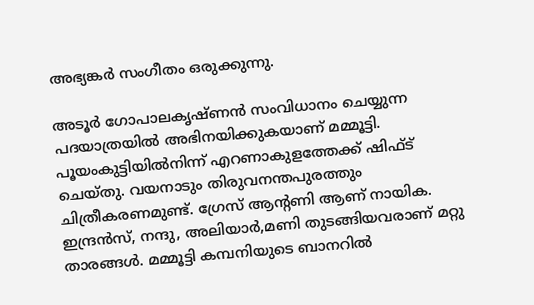അഭ്യങ്കർ സംഗീതം ഒരുക്കുന്നു.

അടൂർ ഗോപാലകൃഷ്ണൻ സംവിധാനം ചെയ്യുന്ന പദയാത്രയിൽ അഭിനയിക്കുകയാണ് മമ്മൂട്ടി. പൂയംകുട്ടിയിൽനിന്ന് എറണാകുളത്തേക്ക് ഷിഫ്ട് ചെയ്തു. വയനാടും തിരുവനന്തപുരത്തും ചിത്രീകരണമുണ്ട്. ഗ്രേസ് ആന്റണി ആണ് നായിക. ഇന്ദ്രൻസ്, നന്ദു, അലിയാർ,മണി തുടങ്ങിയവരാണ് മറ്റു താരങ്ങൾ. മമ്മൂട്ടി കമ്പനിയുടെ ബാനറിൽ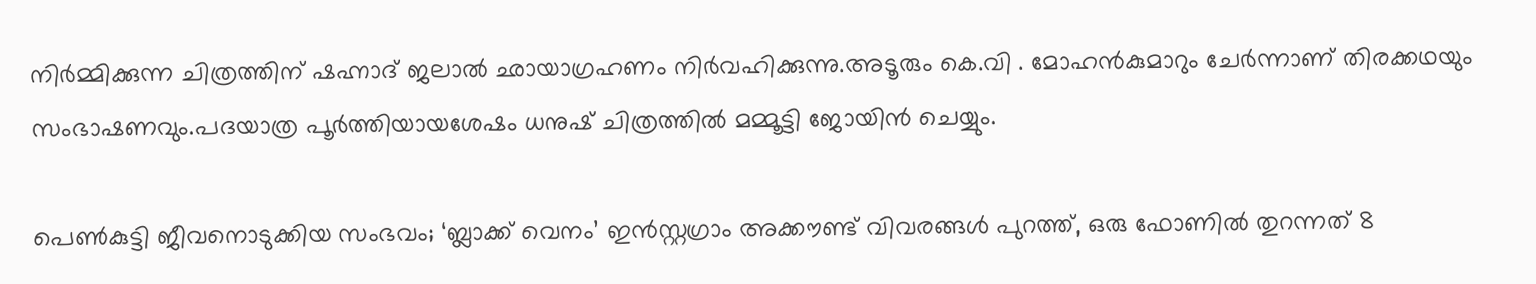നിർമ്മിക്കുന്ന ചിത്രത്തിന് ഷഹ്നാദ് ജലാൽ ഛായാഗ്രഹണം നിർവഹിക്കുന്നു.അടൂരും കെ.വി . മോഹൻകുമാറും ചേർ‌ന്നാണ് തിരക്കഥയും സംഭാഷണവും.പദയാത്ര പൂർത്തിയായശേഷം ധനുഷ് ചിത്രത്തിൽ മമ്മൂട്ടി ജോയിൻ ചെയ്യും.

പെണ്‍കുട്ടി ജീവനൊടുക്കിയ സംഭവം; ‘ബ്ലാക്ക് വെനം’ ഇന്‍സ്റ്റഗ്രാം അക്കൗണ്ട് വിവരങ്ങള്‍ പുറത്ത്, ഒരു ഫോണിൽ തുറന്നത് 8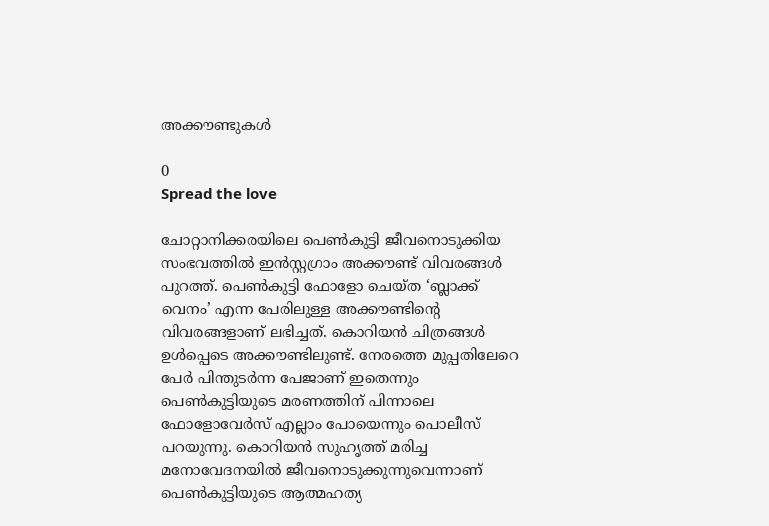അക്കൗണ്ടുകൾ

0
Spread the love

ചോറ്റാനിക്കരയിലെ പെണ്‍കുട്ടി ജീവനൊടുക്കിയ സംഭവത്തിൽ ഇന്‍സ്റ്റഗ്രാം അക്കൗണ്ട് വിവരങ്ങള്‍ പുറത്ത്. പെണ്‍കുട്ടി ഫോളോ ചെയ്ത ‘ബ്ലാക്ക് വെനം’ എന്ന പേരിലുള്ള അക്കൗണ്ടിന്റെ വിവരങ്ങളാണ് ലഭിച്ചത്. കൊറിയന്‍ ചിത്രങ്ങള്‍ ഉള്‍പ്പെടെ അക്കൗണ്ടിലുണ്ട്. നേരത്തെ മുപ്പതിലേറെ പേര്‍ പിന്തുടര്‍ന്ന പേജാണ് ഇതെന്നും പെണ്‍കുട്ടിയുടെ മരണത്തിന് പിന്നാലെ ഫോളോവേര്‍സ് എല്ലാം പോയെന്നും പൊലീസ് പറയുന്നു. കൊറിയൻ സുഹൃത്ത് മരിച്ച മനോവേദനയിൽ ജീവനൊടുക്കുന്നുവെന്നാണ് പെണ്‍കുട്ടിയുടെ ആത്മഹത്യ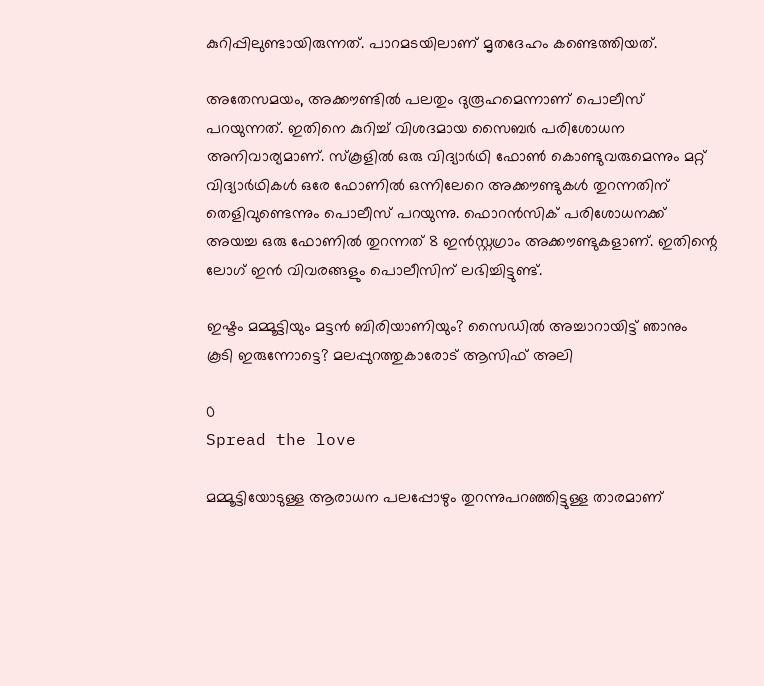കുറിപ്പിലുണ്ടായിരുന്നത്. പാറമടയിലാണ് മൃതദേഹം കണ്ടെത്തിയത്.

അതേസമയം, അക്കൗണ്ടില്‍ പലതും ദുരൂഹമെന്നാണ് പൊലീസ് പറയുന്നത്. ഇതിനെ കുറിച്ച് വിശദമായ സൈബര്‍ പരിശോധന അനിവാര്യമാണ്. സ്കൂളില്‍ ഒരു വിദ്യാര്‍ഥി ഫോണ്‍ കൊണ്ടുവരുമെന്നും മറ്റ് വിദ്യാര്‍ഥികള്‍ ഒരേ ഫോണില്‍ ഒന്നിലേറെ അക്കൗണ്ടുകള്‍ തുറന്നതിന് തെളിവുണ്ടെന്നും പൊലീസ് പറയുന്നു. ഫൊറന്‍സിക് പരിശോധനക്ക് അയച്ച ഒരു ഫോണില്‍ തുറന്നത് 8 ഇന്‍‍സ്റ്റഗ്രാം അക്കൗണ്ടുകളാണ്. ഇതിന്റെ ലോഗ് ഇന്‍ വിവരങ്ങളും പൊലീസിന് ലഭിച്ചിട്ടുണ്ട്.

ഇഷ്ടം മമ്മൂട്ടിയും മട്ടൻ ബിരിയാണിയും? സൈഡിൽ അച്ചാറായിട്ട് ഞാനും കൂടി ഇരുന്നോട്ടെ? മലപ്പുറത്തുകാരോട് ആസിഫ് അലി

0
Spread the love

മമ്മൂട്ടിയോടുള്ള ആരാധന പലപ്പോഴും തുറന്നുപറഞ്ഞിട്ടുള്ള താരമാണ്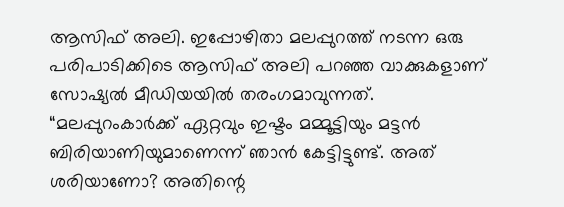ആസിഫ് അലി. ഇപ്പോഴിതാ മലപ്പുറത്ത് നടന്ന ഒരു പരിപാടിക്കിടെ ആസിഫ് അലി പറഞ്ഞ വാക്കുകളാണ് സോഷ്യൽ മീഡിയയിൽ തരംഗമാവുന്നത്. “മലപ്പുറംകാർക്ക് ഏറ്റവും ഇഷ്ടം മമ്മൂട്ടിയും മട്ടൻ ബിരിയാണിയുമാണെന്ന് ഞാൻ കേട്ടിട്ടുണ്ട്. അത് ശരിയാണോ? അതിന്റെ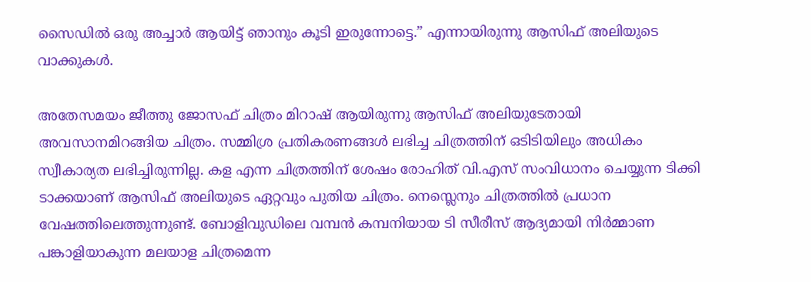സൈഡിൽ ഒരു അച്ചാർ ആയിട്ട് ഞാനും കൂടി ഇരുന്നോട്ടെ.” എന്നായിരുന്നു ആസിഫ് അലിയുടെ വാക്കുകൾ.

അതേസമയം ജീത്തു ജോസഫ് ചിത്രം മിറാഷ് ആയിരുന്നു ആസിഫ് അലിയുടേതായി അവസാനമിറങ്ങിയ ചിത്രം. സമ്മിശ്ര പ്രതികരണങ്ങൾ ലഭിച്ച ചിത്രത്തിന് ഒടിടിയിലും അധികം സ്വീകാര്യത ലഭിച്ചിരുന്നില്ല. കള എന്ന ചിത്രത്തിന് ശേഷം രോഹിത് വി.എസ് സംവിധാനം ചെയ്യുന്ന ടിക്കി ടാക്കയാണ് ആസിഫ് അലിയുടെ ഏറ്റവും പുതിയ ചിത്രം. നെസ്ലെനും ചിത്രത്തിൽ പ്രധാന വേഷത്തിലെത്തുന്നുണ്ട്. ബോളിവുഡിലെ വമ്പൻ കമ്പനിയായ ടി സീരീസ് ആദ്യമായി നിർമ്മാണ പങ്കാളിയാകുന്ന മലയാള ചിത്രമെന്ന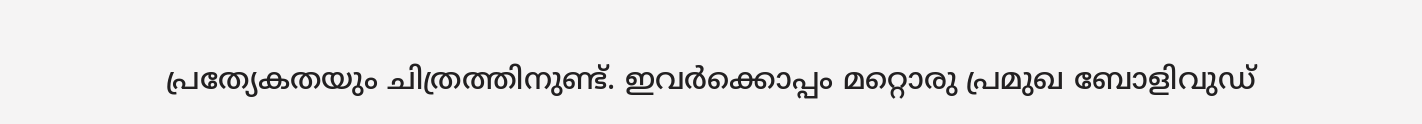പ്രത്യേകതയും ചിത്രത്തിനുണ്ട്. ഇവർക്കൊപ്പം മറ്റൊരു പ്രമുഖ ബോളിവുഡ്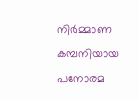നിർമ്മാണ കമ്പനിയായ പനോരമ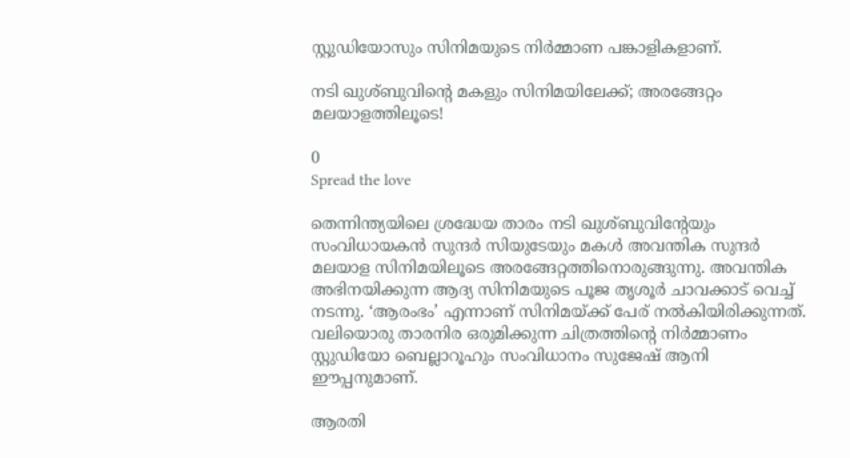സ്റ്റുഡിയോസും സിനിമയുടെ നിർമ്മാണ പങ്കാളികളാണ്.

നടി ഖുശ്ബുവിന്റെ മകളും സിനിമയിലേക്ക്; അരങ്ങേറ്റം മലയാളത്തിലൂടെ!

0
Spread the love

തെന്നിന്ത്യയിലെ ശ്രദ്ധേയ താരം നടി ഖുശ്ബുവിന്‍റേയും സംവിധായകൻ സുന്ദർ സിയുടേയും മകള്‍ അവന്തിക സുന്ദർ മലയാള സിനിമയിലൂടെ അരങ്ങേറ്റത്തിനൊരുങ്ങുന്നു. അവന്തിക അഭിനയിക്കുന്ന ആദ്യ സിനിമയുടെ പൂജ തൃശൂർ ചാവക്കാട് വെച്ച് നടന്നു. ‘ആരംഭം’ എന്നാണ് സിനിമയ്ക്ക് പേര് നൽകിയിരിക്കുന്നത്. വലിയൊരു താരനിര ഒരുമിക്കുന്ന ചിത്രത്തിന്‍റെ നിർമ്മാണം സ്റ്റുഡിയോ ബെല്ലാറൂഹും സംവിധാനം സുജേഷ് ആനി ഈപ്പനുമാണ്.

ആരതി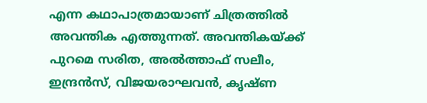എന്ന കഥാപാത്രമായാണ് ചിത്രത്തിൽ അവന്തിക എത്തുന്നത്. അവന്തികയ്ക്ക് പുറമെ സരിത, അൽത്താഫ് സലീം, ഇന്ദ്രൻസ്, വിജയരാഘവൻ, കൃഷ്ണ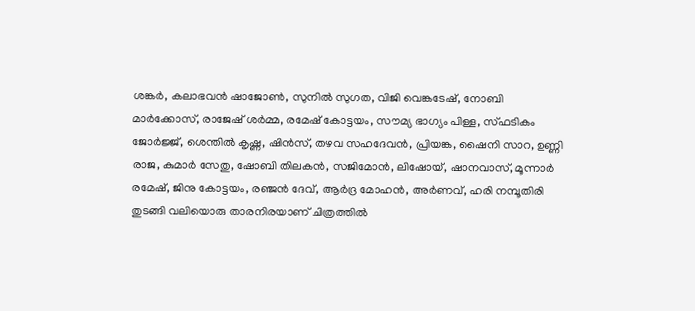ശങ്കർ, കലാഭവൻ ഷാജോൺ, സുനിൽ സുഗത, വിജി വെങ്കടേഷ്, നോബി മാർക്കോസ്, രാജേഷ് ശർമ്മ, രമേഷ് കോട്ടയം, സൗമ്യ ഭാഗ്യം പിള്ള, സ്ഫടികം ജോർജ്ജ്, ശെന്തിൽ കൃഷ്ണ, ഷിൻസ്, തഴവ സഹദേവൻ, പ്രിയങ്ക, ഷൈനി സാറ, ഉണ്ണി രാജ, കുമാർ സേതു, ഷോബി തിലകൻ, സജിമോൻ, ലിഷോയ്, ഷാനവാസ്, മൂന്നാർ രമേഷ്, ജിനു കോട്ടയം, രഞ്ജൻ ദേവ്, ആ‍ർദ്ര മോഹൻ, അർണവ്, ഹരി നമ്പൂതിരി തുടങ്ങി വലിയൊരു താരനിരയാണ് ചിത്രത്തിൽ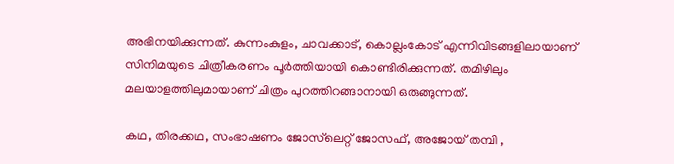അഭിനയിക്കുന്നത്. കുന്നംകുളം, ചാവക്കാട്, കൊല്ലംകോട് എന്നിവിടങ്ങളിലായാണ് സിനിമയുടെ ചിത്രീകരണം പൂർത്തിയായി കൊണ്ടിരിക്കുന്നത്. തമിഴിലും മലയാളത്തിലുമായാണ് ചിത്രം പുറത്തിറങ്ങാനായി ഒരുങ്ങുന്നത്.

കഥ, തിരക്കഥ, സംഭാഷണം ജോസ്‍ലെറ്റ് ജോസഫ്, അജോയ് തമ്പി ,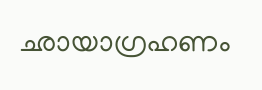ഛായാഗ്രഹണം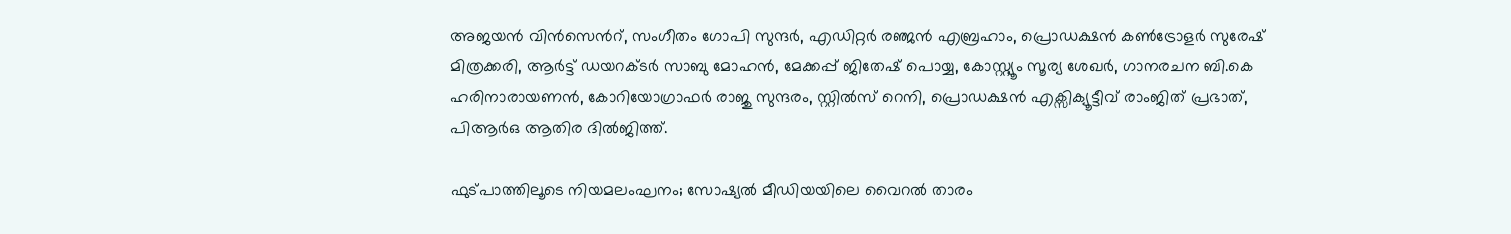അജയൻ വിൻസെന്‍റ്, സംഗീതം ഗോപി സുന്ദർ, എ‍ഡിറ്റർ രഞ്ജൻ എബ്രഹാം, പ്രൊഡക്ഷൻ കൺട്രോളർ സുരേഷ് മിത്രക്കരി, ആർട്ട് ഡയറക്ടർ സാബു മോഹൻ, മേക്കപ്പ് ജിതേഷ് പൊയ്യ, കോസ്റ്റ്യൂം സൂര്യ ശേഖർ, ഗാനരചന ബി.കെ ഹരിനാരായണൻ, കോറിയോഗ്രാഫർ രാജു സുന്ദരം, സ്റ്റിൽസ് റെനി, പ്രൊഡക്ഷൻ എക്സിക്യൂട്ടീവ് രാംജിത് പ്രഭാത്, പിആർഒ ആതിര ദിൽജിത്ത്.

ഫുട്പാത്തിലൂടെ നിയമലംഘനം; സോഷ്യൽ മീഡിയയിലെ വൈറൽ താരം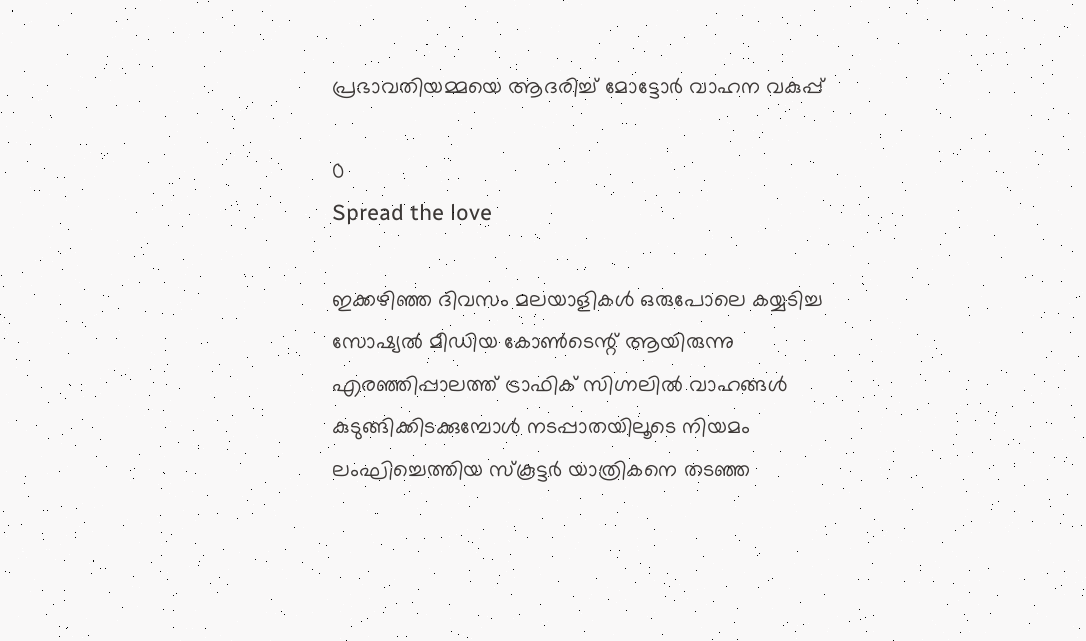പ്രഭാവതിയമ്മയെ ആദരിച്ച് മോട്ടോർ വാഹന വകുപ്പ്

0
Spread the love

ഇക്കഴിഞ്ഞ ദിവസം മലയാളികൾ ഒരുപോലെ കയ്യടിച്ച സോഷ്യൽ മീഡിയ കോൺടെന്റ് ആയിരുന്നു എരഞ്ഞിപ്പാലത്ത് ട്രാഫിക് സിഗ്നലില്‍ വാഹങ്ങള്‍ കുടുങ്ങിക്കിടക്കുമ്പോള്‍ നടപ്പാതയിലൂടെ നിയമം ലംഘിച്ചെത്തിയ സ്കൂട്ടര്‍ യാത്രികനെ തടഞ്ഞ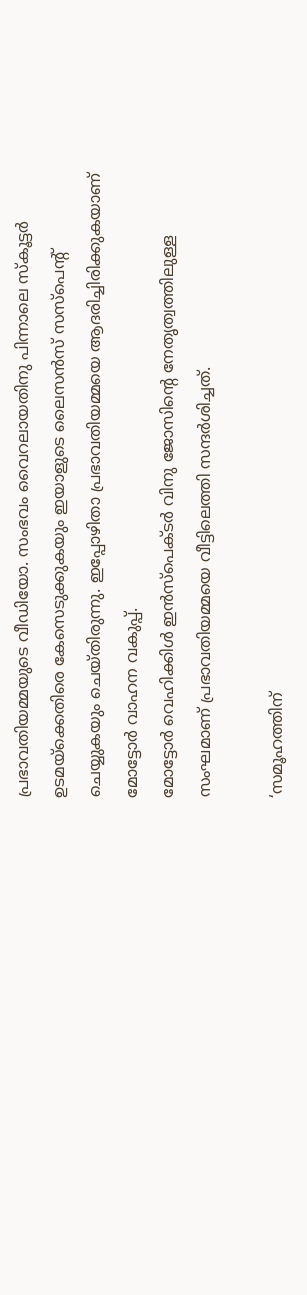പ്രഭാവതിയമ്മയുടെ വീഡിയോ. സംഭവം വൈറലായതിനു പിന്നാലെ സ്‌കൂട്ടർ ഉടമയ്‌ക്കെതിരെ കേസെടുക്കുകയും ഇയാളുടെ ലൈസന്‍സ് സസ്പെന്‍റ് ചെയ്യുകയും ചെയ്തിരുന്നു. ഇപ്പോഴിതാ പ്രഭാവതിയമ്മയെ ആദരിച്ചിരിക്കുകയാണ് മോട്ടോർ വാഹന വകുപ്പ്.
മോട്ടോർ വെഹിക്കിൾ ഇൻസ്‌പെക്ടർ വിനു ജോസിന്റെ നേതൃത്വത്തിലുള്ള സംഘമാണ് പ്രഭാവതിയമ്മയെ വീട്ടിലെത്തി സന്ദർശിച്ചത്.

‘സമൂഹത്തിന്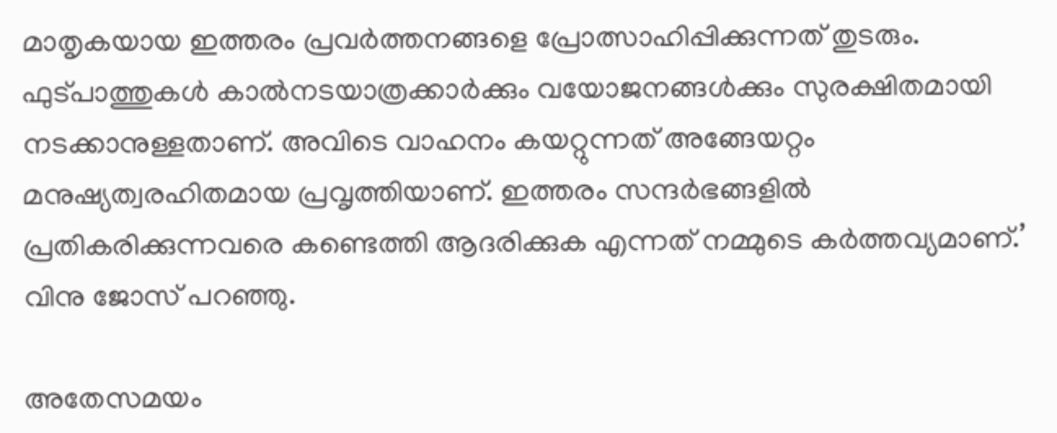മാതൃകയായ ഇത്തരം പ്രവർത്തനങ്ങളെ പ്രോത്സാഹിപ്പിക്കുന്നത് തുടരും. ഫുട്‌‌‌‌പാത്തുകൾ കാൽനടയാത്രക്കാർക്കും വയോജനങ്ങൾക്കും സുരക്ഷിതമായി നടക്കാനുള്ളതാണ്. അവിടെ വാഹനം കയറ്റുന്നത് അങ്ങേയറ്റം മനുഷ്യത്വരഹിതമായ പ്രവൃത്തിയാണ്. ഇത്തരം സന്ദർഭങ്ങളിൽ പ്രതികരിക്കുന്നവരെ കണ്ടെത്തി ആദരിക്കുക എന്നത് നമ്മുടെ കർത്തവ്യമാണ്.’ വിനു ജോസ് പറഞ്ഞു.

അതേസമയം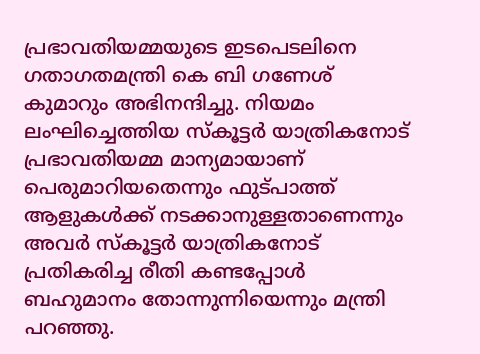പ്രഭാവതിയമ്മയുടെ ഇടപെടലിനെ ഗതാഗതമന്ത്രി കെ ബി ഗണേശ് കുമാറും അഭിനന്ദിച്ചു. നിയമം ലംഘിച്ചെത്തിയ സ്‌കൂട്ടർ യാത്രികനോട് പ്രഭാവതിയമ്മ മാന്യമായാണ് പെരുമാറിയതെന്നും ഫുട്പാത്ത് ആളുകൾക്ക് നടക്കാനുള്ളതാണെന്നും അവർ സ്‌കൂട്ടർ യാത്രികനോട് പ്രതികരിച്ച രീതി കണ്ടപ്പോൾ ബഹുമാനം തോന്നുന്നിയെന്നും മന്ത്രി പറഞ്ഞു.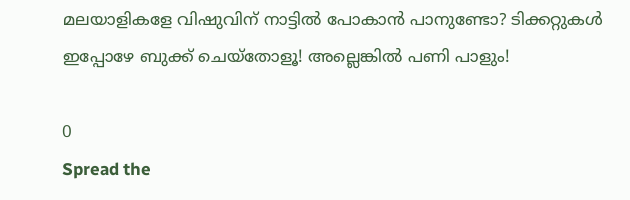മലയാളികളേ വിഷുവിന് നാട്ടിൽ പോകാൻ പാനുണ്ടോ? ടിക്കറ്റുകൾ ഇപ്പോഴേ ബുക്ക് ചെയ്തോളൂ! അല്ലെങ്കിൽ പണി പാളും!

0
Spread the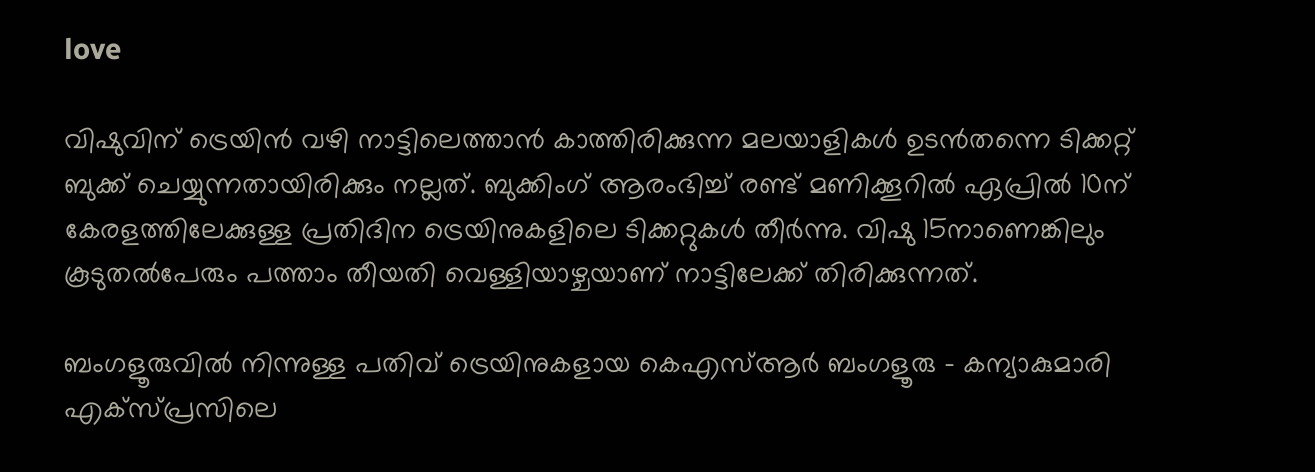love

വിഷുവിന് ട്രെയിൻ വഴി നാട്ടിലെത്താൻ കാത്തിരിക്കുന്ന മലയാളികൾ ഉടൻതന്നെ ടിക്കറ്റ് ബുക്ക് ചെയ്യുന്നതായിരിക്കും നല്ലത്. ബുക്കിംഗ് ആരംഭിച്ച് രണ്ട് മണിക്കൂറിൽ ഏപ്രിൽ 10ന് കേരളത്തിലേക്കുള്ള പ്രതിദിന ട്രെയിനുകളിലെ ടിക്കറ്റുകൾ തീർന്നു. വിഷു 15നാണെങ്കിലും കൂടുതൽപേരും പത്താം തീയതി വെള്ളിയാഴ്ചയാണ് നാട്ടിലേക്ക് തിരിക്കുന്നത്.

ബംഗളൂരുവിൽ നിന്നുള്ള പതിവ് ട്രെയിനുകളായ കെഎസ്ആർ ബംഗളൂരു – കന്യാകുമാരി എക്‌സ്‌പ്രസിലെ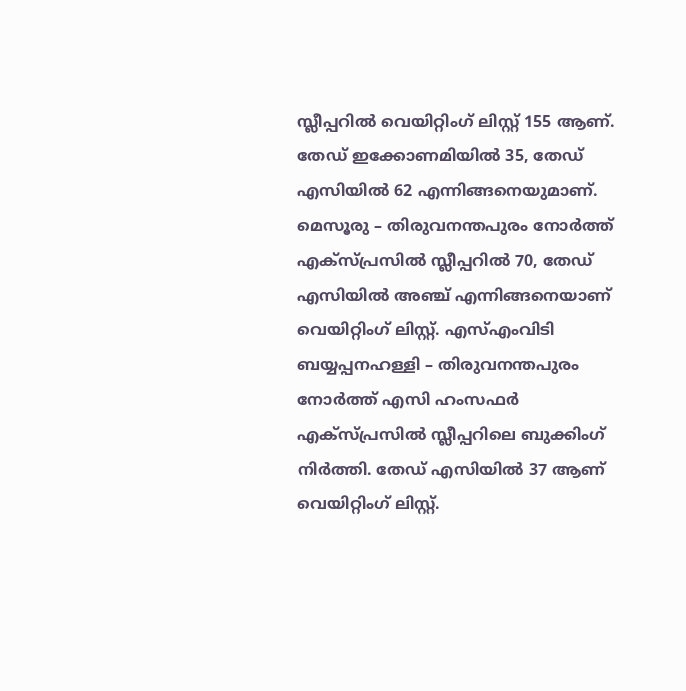സ്ലീപ്പറിൽ വെയിറ്റിംഗ് ലിസ്റ്റ് 155 ആണ്. തേഡ് ഇക്കോണമിയിൽ 35, തേഡ് എസിയിൽ 62 എന്നിങ്ങനെയുമാണ്. മെസൂരു – തിരുവനന്തപുരം നോർത്ത് എക്‌സ്‌പ്രസിൽ സ്ലീപ്പറിൽ 70, തേഡ് എസിയിൽ അഞ്ച് എന്നിങ്ങനെയാണ് വെയിറ്റിംഗ് ലിസ്റ്റ്. എസ്എംവിടി ബയ്യപ്പനഹള്ളി – തിരുവനന്തപുരം നോർത്ത് എസി ഹംസഫർ എക്‌സ്‌പ്രസിൽ സ്ലീപ്പറിലെ ബുക്കിംഗ് നിർത്തി. തേഡ് എസിയിൽ 37 ആണ് വെയിറ്റിംഗ് ലിസ്റ്റ്.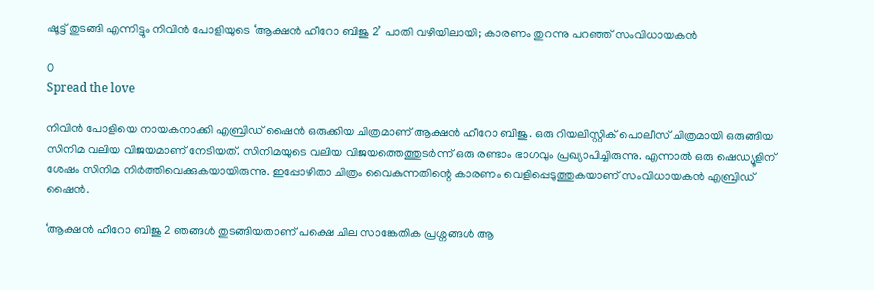ഷൂട്ട് തുടങ്ങി എന്നിട്ടും നിവിൻ പോളിയുടെ ‘ആക്ഷൻ ഹീറോ ബിജു 2’ പാതി വഴിയിലായി; കാരണം തുറന്നു പറഞ്ഞ് സംവിധായകൻ

0
Spread the love

നിവിൻ പോളിയെ നായകനാക്കി എബ്രിഡ് ഷൈൻ ഒരുക്കിയ ചിത്രമാണ് ആക്ഷൻ ഹീറോ ബിജു. ഒരു റിയലിസ്റ്റിക് പൊലീസ് ചിത്രമായി ഒരുങ്ങിയ സിനിമ വലിയ വിജയമാണ് നേടിയത്. സിനിമയുടെ വലിയ വിജയത്തെത്തുടർന്ന് ഒരു രണ്ടാം ഭാഗവും പ്രഖ്യാപിച്ചിരുന്നു. എന്നാൽ ഒരു ഷെഡ്യൂളിന് ശേഷം സിനിമ നിർത്തിവെക്കുകയായിരുന്നു. ഇപ്പോഴിതാ ചിത്രം വൈകുന്നതിന്റെ കാരണം വെളിപ്പെടുത്തുകയാണ് സംവിധായകൻ എബ്രിഡ് ഷൈൻ.

‘ആക്ഷൻ ഹീറോ ബിജു 2 ഞങ്ങൾ തുടങ്ങിയതാണ് പക്ഷെ ചില സാങ്കേതിക പ്രശ്നങ്ങൾ ആ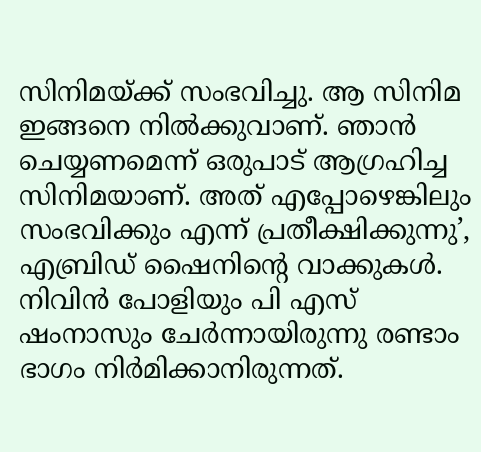സിനിമയ്ക്ക് സംഭവിച്ചു. ആ സിനിമ ഇങ്ങനെ നിൽക്കുവാണ്. ഞാൻ ചെയ്യണമെന്ന് ഒരുപാട് ആഗ്രഹിച്ച സിനിമയാണ്. അത് എപ്പോഴെങ്കിലും സംഭവിക്കും എന്ന് പ്രതീക്ഷിക്കുന്നു’, എബ്രിഡ് ഷൈനിന്റെ വാക്കുകൾ. നിവിൻ പോളിയും പി എസ് ഷംനാസും ചേർന്നായിരുന്നു രണ്ടാം ഭാഗം നിർമിക്കാനിരുന്നത്.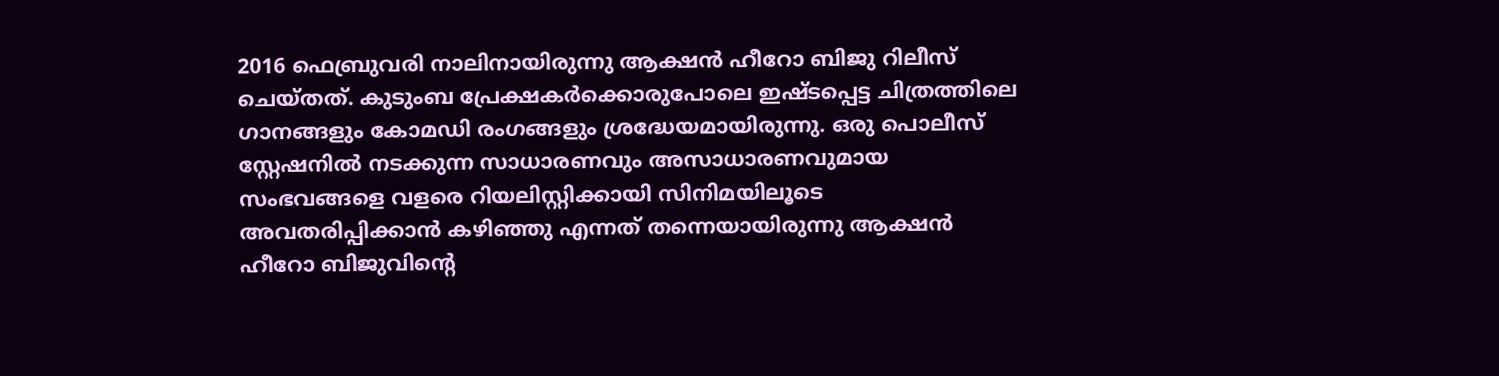2016 ഫെബ്രുവരി നാലിനായിരുന്നു ആക്ഷൻ ഹീറോ ബിജു റിലീസ് ചെയ്തത്. കുടുംബ പ്രേക്ഷകർക്കൊരുപോലെ ഇഷ്ടപ്പെട്ട ചിത്രത്തിലെ ഗാനങ്ങളും കോമഡി രംഗങ്ങളും ശ്രദ്ധേയമായിരുന്നു. ഒരു പൊലീസ് സ്റ്റേഷനിൽ നടക്കുന്ന സാധാരണവും അസാധാരണവുമായ സംഭവങ്ങളെ വളരെ റിയലിസ്റ്റിക്കായി സിനിമയിലൂടെ അവതരിപ്പിക്കാൻ കഴിഞ്ഞു എന്നത് തന്നെയായിരുന്നു ആക്ഷൻ ഹീറോ ബിജുവിന്റെ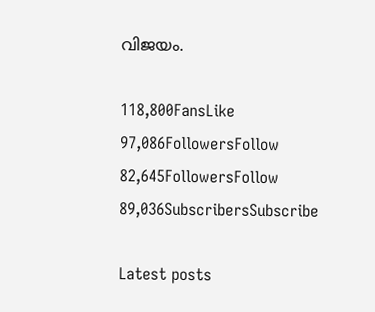വിജയം.

118,800FansLike
97,086FollowersFollow
82,645FollowersFollow
89,036SubscribersSubscribe

Latest posts